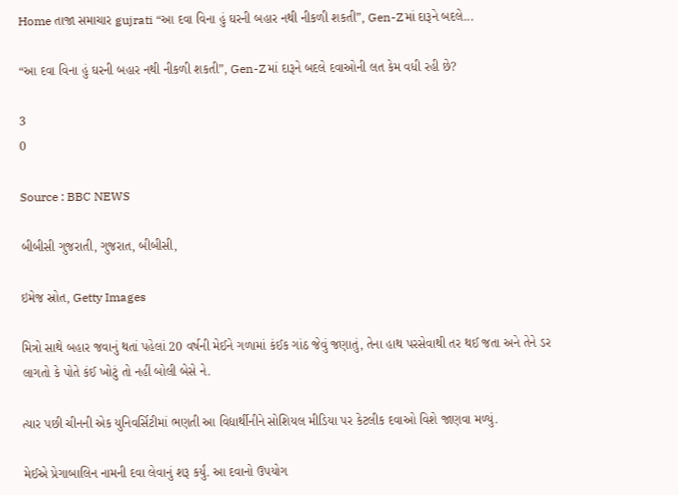Home તાજા સમાચાર gujrati “આ દવા વિના હું ઘરની બહાર નથી નીકળી શકતી”, Gen-Zમાં દારૂને બદલે...

“આ દવા વિના હું ઘરની બહાર નથી નીકળી શકતી”, Gen-Zમાં દારૂને બદલે દવાઓની લત કેમ વધી રહી છે?

3
0

Source : BBC NEWS

બીબીસી ગુજરાતી, ગુજરાત, બીબીસી,

ઇમેજ સ્રોત, Getty Images

મિત્રો સાથે બહાર જવાનું થતાં પહેલાં 20 વર્ષની મેઈને ગળામાં કંઈક ગાંઠ જેવું જણાતું, તેના હાથ પરસેવાથી તર થઈ જતા અને તેને ડર લાગતો કે પોતે કંઈ ખોટું તો નહીં બોલી બેસે ને.

ત્યાર પછી ચીનની એક યુનિવર્સિટીમાં ભણતી આ વિદ્યાર્થીનીને સોશિયલ મીડિયા પર કેટલીક દવાઓ વિશે જાણવા મળ્યું.

મેઈએ પ્રેગાબાલિન નામની દવા લેવાનું શરૂ કર્યું. આ દવાનો ઉપયોગ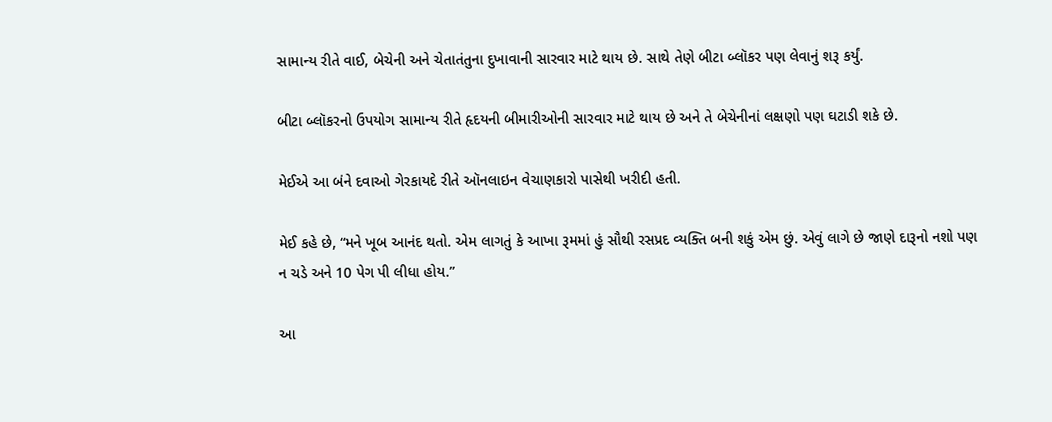સામાન્ય રીતે વાઈ, બેચેની અને ચેતાતંતુના દુખાવાની સારવાર માટે થાય છે. સાથે તેણે બીટા બ્લૉકર પણ લેવાનું શરૂ કર્યું.

બીટા બ્લૉકરનો ઉપયોગ સામાન્ય રીતે હૃદયની બીમારીઓની સારવાર માટે થાય છે અને તે બેચેનીનાં લક્ષણો પણ ઘટાડી શકે છે.

મેઈએ આ બંને દવાઓ ગેરકાયદે રીતે ઑનલાઇન વેચાણકારો પાસેથી ખરીદી હતી.

મેઈ કહે છે, “મને ખૂબ આનંદ થતો. એમ લાગતું કે આખા રૂમમાં હું સૌથી રસપ્રદ વ્યક્તિ બની શકું એમ છું. એવું લાગે છે જાણે દારૂનો નશો પણ ન ચડે અને 10 પેગ પી લીધા હોય.”

આ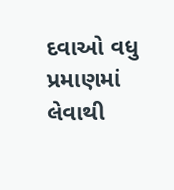દવાઓ વધુ પ્રમાણમાં લેવાથી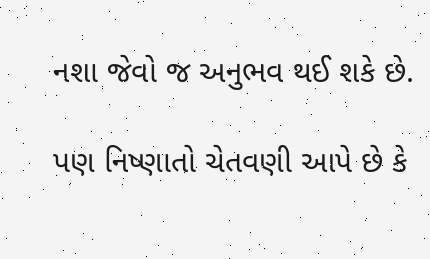નશા જેવો જ અનુભવ થઈ શકે છે.

પણ નિષ્ણાતો ચેતવણી આપે છે કે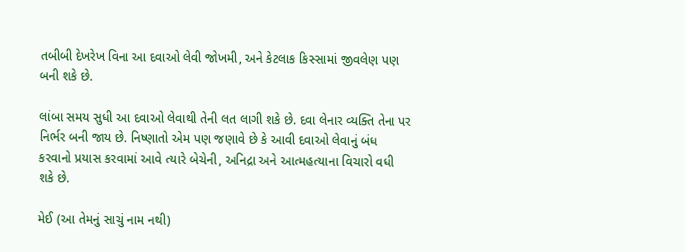તબીબી દેખરેખ વિના આ દવાઓ લેવી જોખમી, અને કેટલાક કિસ્સામાં જીવલેણ પણ બની શકે છે.

લાંબા સમય સુધી આ દવાઓ લેવાથી તેની લત લાગી શકે છે. દવા લેનાર વ્યક્તિ તેના પર નિર્ભર બની જાય છે. નિષ્ણાતો એમ પણ જણાવે છે કે આવી દવાઓ લેવાનું બંધ કરવાનો પ્રયાસ કરવામાં આવે ત્યારે બેચેની, અનિદ્રા અને આત્મહત્યાના વિચારો વધી શકે છે.

મેઈ (આ તેમનું સાચું નામ નથી)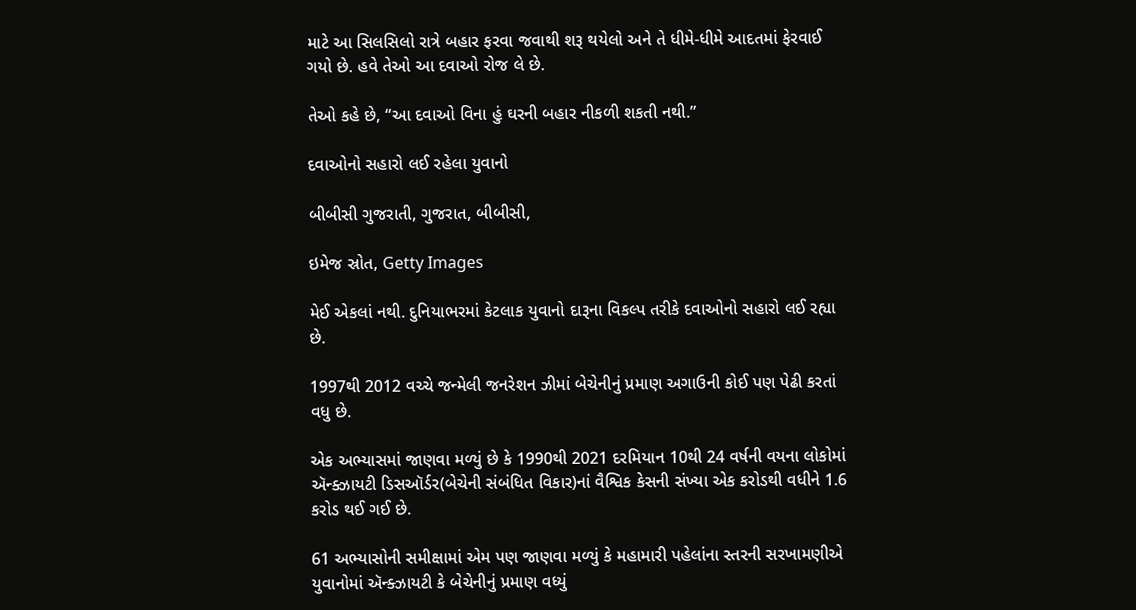માટે આ સિલસિલો રાત્રે બહાર ફરવા જવાથી શરૂ થયેલો અને તે ધીમે-ધીમે આદતમાં ફેરવાઈ ગયો છે. હવે તેઓ આ દવાઓ રોજ લે છે.

તેઓ કહે છે, “આ દવાઓ વિના હું ઘરની બહાર નીકળી શકતી નથી.”

દવાઓનો સહારો લઈ રહેલા યુવાનો

બીબીસી ગુજરાતી, ગુજરાત, બીબીસી,

ઇમેજ સ્રોત, Getty Images

મેઈ એકલાં નથી. દુનિયાભરમાં કેટલાક યુવાનો દારૂના વિકલ્પ તરીકે દવાઓનો સહારો લઈ રહ્યા છે.

1997થી 2012 વચ્ચે જન્મેલી જનરેશન ઝીમાં બેચેનીનું પ્રમાણ અગાઉની કોઈ પણ પેઢી કરતાં વધુ છે.

એક અભ્યાસમાં જાણવા મળ્યું છે કે 1990થી 2021 દરમિયાન 10થી 24 વર્ષની વયના લોકોમાં ઍન્‍ક્ઝાયટી ડિસઑર્ડર(બેચેની સંબંધિત વિકાર)નાં વૈશ્વિક કેસની સંખ્યા એક કરોડથી વધીને 1.6 કરોડ થઈ ગઈ છે.

61 અભ્યાસોની સમીક્ષામાં એમ પણ જાણવા મળ્યું કે મહામારી પહેલાંના સ્તરની સરખામણીએ યુવાનોમાં ઍન્‍ક્ઝાયટી કે બેચેનીનું પ્રમાણ વધ્યું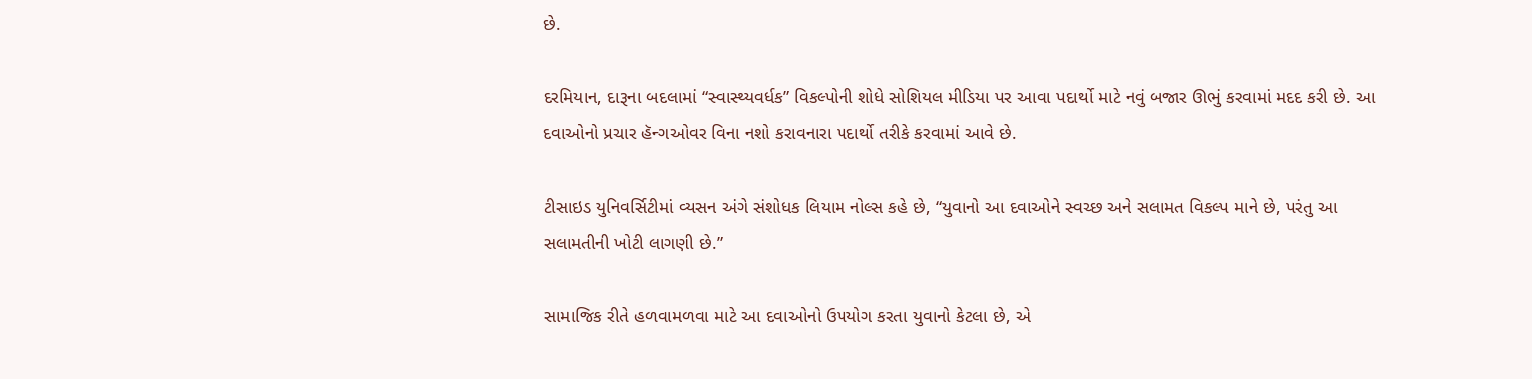છે.

દરમિયાન, દારૂના બદલામાં “સ્વાસ્થ્યવર્ધક” વિકલ્પોની શોધે સોશિયલ મીડિયા પર આવા પદાર્થો માટે નવું બજાર ઊભું કરવામાં મદદ કરી છે. આ દવાઓનો પ્રચાર હૅન્ગઓવર વિના નશો કરાવનારા પદાર્થો તરીકે કરવામાં આવે છે.

ટીસાઇડ યુનિવર્સિટીમાં વ્યસન અંગે સંશોધક લિયામ નોલ્સ કહે છે, “યુવાનો આ દવાઓને સ્વચ્છ અને સલામત વિકલ્પ માને છે, પરંતુ આ સલામતીની ખોટી લાગણી છે.”

સામાજિક રીતે હળવામળવા માટે આ દવાઓનો ઉપયોગ કરતા યુવાનો કેટલા છે, એ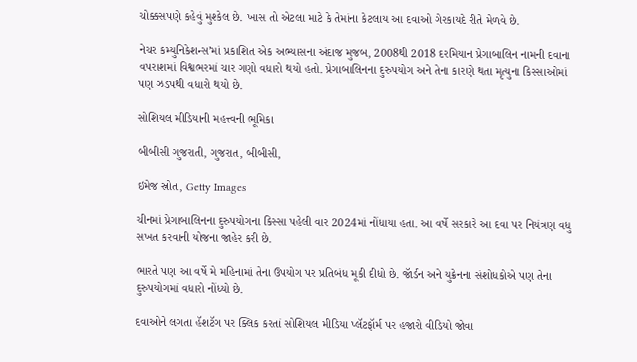ચોક્કસપણે કહેવું મુશ્કેલ છે. ખાસ તો એટલા માટે કે તેમાંના કેટલાય આ દવાઓ ગેરકાયદે રીતે મેળવે છે.

નેચર કમ્યુનિકેશન્સ’માં પ્રકાશિત એક અભ્યાસના અંદાજ મુજબ, 2008થી 2018 દરમિયાન પ્રેગાબાલિન નામની દવાના વપરાશમાં વિશ્વભરમાં ચાર ગણો વધારો થયો હતો. પ્રેગાબાલિનના દુરુપયોગ અને તેના કારણે થતા મૃત્યુના કિસ્સાઓમાં પણ ઝડપથી વધારો થયો છે.

સોશિયલ મીડિયાની મહત્ત્વની ભૂમિકા

બીબીસી ગુજરાતી, ગુજરાત, બીબીસી,

ઇમેજ સ્રોત, Getty Images

ચીનમાં પ્રેગાબાલિનના દુરુપયોગના કિસ્સા પહેલી વાર 2024માં નોંધાયા હતા. આ વર્ષે સરકારે આ દવા પર નિયંત્રણ વધુ સખત કરવાની યોજના જાહેર કરી છે.

ભારતે પણ આ વર્ષે મે મહિનામાં તેના ઉપયોગ પર પ્રતિબંધ મૂકી દીધો છે. જૉર્ડન અને યુક્રેનના સંશોધકોએ પણ તેના દુરુપયોગમાં વધારો નોંધ્યો છે.

દવાઓને લગતા હૅશટૅગ પર ક્લિક કરતાં સોશિયલ મીડિયા પ્લૅટફૉર્મ પર હજારો વીડિયો જોવા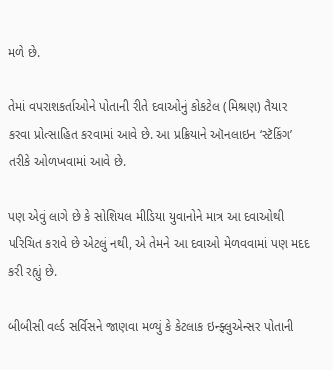મળે છે.

તેમાં વપરાશકર્તાઓને પોતાની રીતે દવાઓનું કોકટેલ (મિશ્રણ) તૈયાર કરવા પ્રોત્સાહિત કરવામાં આવે છે. આ પ્રક્રિયાને ઑનલાઇન ‘સ્ટૅકિંગ’ તરીકે ઓળખવામાં આવે છે.

પણ એવું લાગે છે કે સોશિયલ મીડિયા યુવાનોને માત્ર આ દવાઓથી પરિચિત કરાવે છે એટલું નથી, એ તેમને આ દવાઓ મેળવવામાં પણ મદદ કરી રહ્યું છે.

બીબીસી વર્લ્ડ સર્વિસને જાણવા મળ્યું કે કેટલાક ઇન્ફ્લુએન્સર પોતાની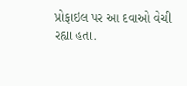પ્રોફાઇલ પર આ દવાઓ વેચી રહ્યા હતા.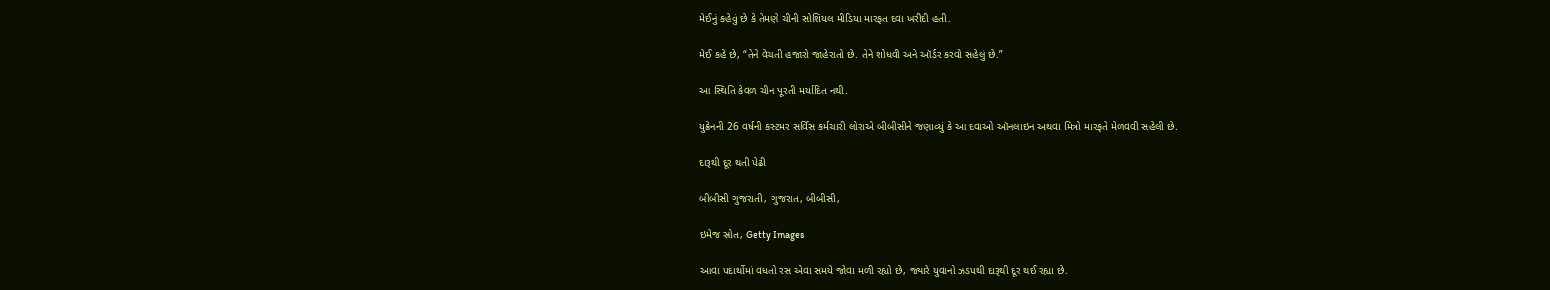મેઈનું કહેવું છે કે તેમણે ચીની સોશિયલ મીડિયા મારફત દવા ખરીદી હતી.

મેઈ કહે છે, “તેને વેચતી હજારો જાહેરાતો છે. તેને શોધવી અને ઑર્ડર કરવો સહેલું છે.”

આ સ્થિતિ કેવળ ચીન પૂરતી મર્યાદિત નથી.

યુક્રેનની 26 વર્ષની કસ્ટમર સર્વિસ કર્મચારી લોરાએ બીબીસીને જણાવ્યું કે આ દવાઓ ઑનલાઇન અથવા મિત્રો મારફતે મેળવવી સહેલી છે.

દારૂથી દૂર થતી પેઢી

બીબીસી ગુજરાતી, ગુજરાત, બીબીસી,

ઇમેજ સ્રોત, Getty Images

આવા પદાર્થોમાં વધતો રસ એવા સમયે જોવા મળી રહ્યો છે, જ્યારે યુવાનો ઝડપથી દારૂથી દૂર થઈ રહ્યા છે.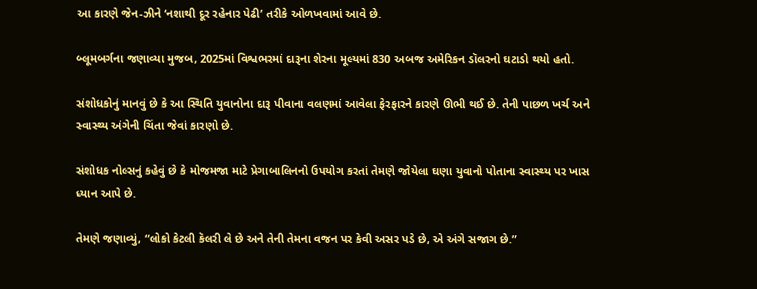આ કારણે જેન-ઝીને ‘નશાથી દૂર રહેનાર પેઢી’ તરીકે ઓળખવામાં આવે છે.

બ્લૂમબર્ગના જણાવ્યા મુજબ, 2025માં વિશ્વભરમાં દારૂના શેરના મૂલ્યમાં 830 અબજ અમેરિકન ડૉલરનો ઘટાડો થયો હતો.

સંશોધકોનું માનવું છે કે આ સ્થિતિ યુવાનોના દારૂ પીવાના વલણમાં આવેલા ફેરફારને કારણે ઊભી થઈ છે. તેની પાછળ ખર્ચ અને સ્વાસ્થ્ય અંગેની ચિંતા જેવાં કારણો છે.

સંશોધક નોલ્સનું કહેવું છે કે મોજમજા માટે પ્રેગાબાલિનનો ઉપયોગ કરતાં તેમણે જોયેલા ઘણા યુવાનો પોતાના સ્વાસ્થ્ય પર ખાસ ધ્યાન આપે છે.

તેમણે જણાવ્યું, “લોકો કેટલી કૅલરી લે છે અને તેની તેમના વજન પર કેવી અસર પડે છે, એ અંગે સજાગ છે.”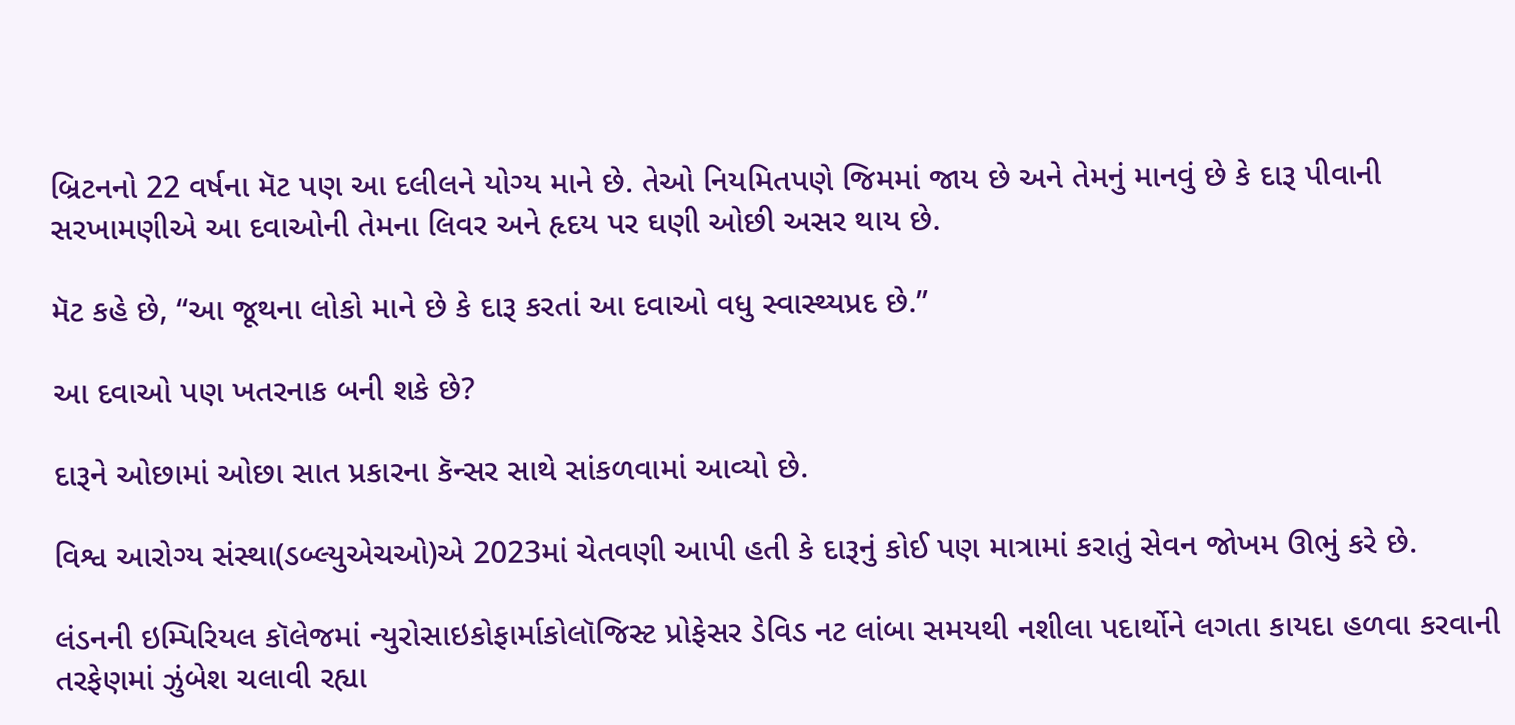બ્રિટનનો 22 વર્ષના મૅટ પણ આ દલીલને યોગ્ય માને છે. તેઓ નિયમિતપણે જિમમાં જાય છે અને તેમનું માનવું છે કે દારૂ પીવાની સરખામણીએ આ દવાઓની તેમના લિવર અને હૃદય પર ઘણી ઓછી અસર થાય છે.

મૅટ કહે છે, “આ જૂથના લોકો માને છે કે દારૂ કરતાં આ દવાઓ વધુ સ્વાસ્થ્યપ્રદ છે.”

આ દવાઓ પણ ખતરનાક બની શકે છે?

દારૂને ઓછામાં ઓછા સાત પ્રકારના કૅન્સર સાથે સાંકળવામાં આવ્યો છે.

વિશ્વ આરોગ્ય સંસ્થા(ડબ્લ્યુએચઓ)એ 2023માં ચેતવણી આપી હતી કે દારૂનું કોઈ પણ માત્રામાં કરાતું સેવન જોખમ ઊભું કરે છે.

લંડનની ઇમ્પિરિયલ કૉલેજમાં ન્યુરોસાઇકોફાર્માકોલૉજિસ્ટ પ્રોફેસર ડેવિડ નટ લાંબા સમયથી નશીલા પદાર્થોને લગતા કાયદા હળવા કરવાની તરફેણમાં ઝુંબેશ ચલાવી રહ્યા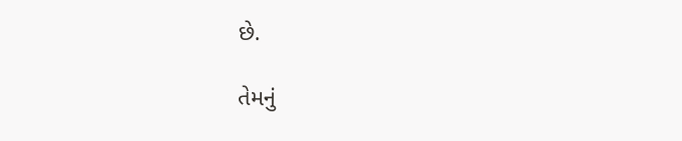છે.

તેમનું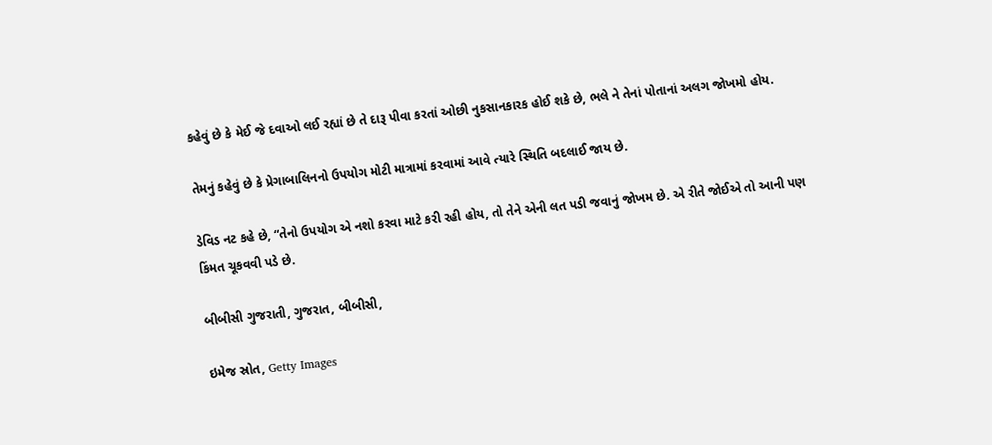કહેવું છે કે મેઈ જે દવાઓ લઈ રહ્યાં છે તે દારૂ પીવા કરતાં ઓછી નુકસાનકારક હોઈ શકે છે, ભલે ને તેનાં પોતાનાં અલગ જોખમો હોય.

તેમનું કહેવું છે કે પ્રેગાબાલિનનો ઉપયોગ મોટી માત્રામાં કરવામાં આવે ત્યારે સ્થિતિ બદલાઈ જાય છે.

ડેવિડ નટ કહે છે, “તેનો ઉપયોગ એ નશો કરવા માટે કરી રહી હોય, તો તેને એની લત પડી જવાનું જોખમ છે. એ રીતે જોઈએ તો આની પણ કિંમત ચૂકવવી પડે છે.

બીબીસી ગુજરાતી, ગુજરાત, બીબીસી,

ઇમેજ સ્રોત, Getty Images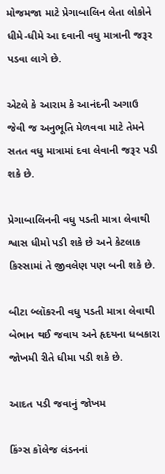મોજમજા માટે પ્રેગાબાલિન લેતા લોકોને ધીમે-ધીમે આ દવાની વધુ માત્રાની જરૂર પડવા લાગે છે.

એટલે કે આરામ કે આનંદની અગાઉ જેવી જ અનુભૂતિ મેળવવા માટે તેમને સતત વધુ માત્રામાં દવા લેવાની જરૂર પડી શકે છે.

પ્રેગાબાલિનની વધુ પડતી માત્રા લેવાથી શ્વાસ ધીમો પડી શકે છે અને કેટલાક કિસ્સામાં તે જીવલેણ પણ બની શકે છે.

બીટા બ્લૉકરની વધુ પડતી માત્રા લેવાથી બેભાન થઈ જવાય અને હૃદયના ધબકારા જોખમી રીતે ધીમા પડી શકે છે.

આદત પડી જવાનું જોખમ

કિંગ્સ કૉલેજ લંડનનાં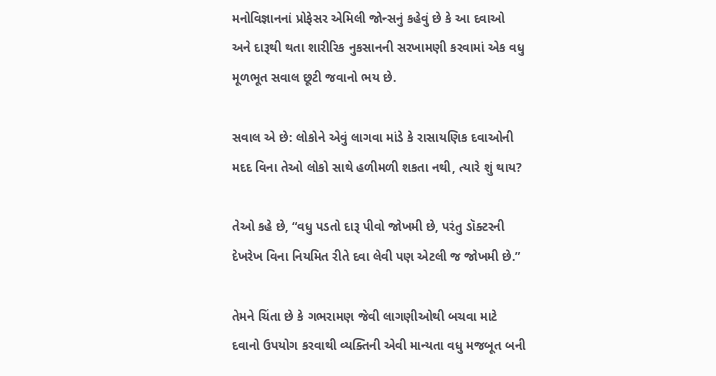મનોવિજ્ઞાનનાં પ્રોફેસર એમિલી જોન્સનું કહેવું છે કે આ દવાઓ અને દારૂથી થતા શારીરિક નુકસાનની સરખામણી કરવામાં એક વધુ મૂળભૂત સવાલ છૂટી જવાનો ભય છે.

સવાલ એ છે: લોકોને એવું લાગવા માંડે કે રાસાયણિક દવાઓની મદદ વિના તેઓ લોકો સાથે હળીમળી શકતા નથી, ત્યારે શું થાય?

તેઓ કહે છે, “વધુ પડતો દારૂ પીવો જોખમી છે, પરંતુ ડૉક્ટરની દેખરેખ વિના નિયમિત રીતે દવા લેવી પણ એટલી જ જોખમી છે.”

તેમને ચિંતા છે કે ગભરામણ જેવી લાગણીઓથી બચવા માટે દવાનો ઉપયોગ કરવાથી વ્યક્તિની એવી માન્યતા વધુ મજબૂત બની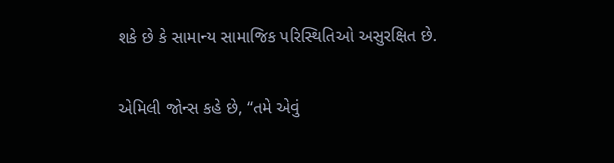શકે છે કે સામાન્ય સામાજિક પરિસ્થિતિઓ અસુરક્ષિત છે.

એમિલી જોન્સ કહે છે, “તમે એવું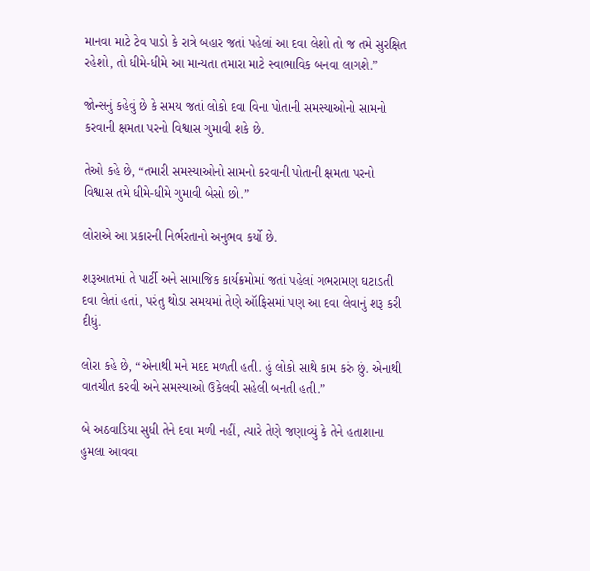માનવા માટે ટેવ પાડો કે રાત્રે બહાર જતાં પહેલાં આ દવા લેશો તો જ તમે સુરક્ષિત રહેશો, તો ધીમે-ધીમે આ માન્યતા તમારા માટે સ્વાભાવિક બનવા લાગશે.”

જોન્સનું કહેવું છે કે સમય જતાં લોકો દવા વિના પોતાની સમસ્યાઓનો સામનો કરવાની ક્ષમતા પરનો વિશ્વાસ ગુમાવી શકે છે.

તેઓ કહે છે, “તમારી સમસ્યાઓનો સામનો કરવાની પોતાની ક્ષમતા પરનો વિશ્વાસ તમે ધીમે-ધીમે ગુમાવી બેસો છો.”

લોરાએ આ પ્રકારની નિર્ભરતાનો અનુભવ કર્યો છે.

શરૂઆતમાં તે પાર્ટી અને સામાજિક કાર્યક્રમોમાં જતાં પહેલાં ગભરામણ ઘટાડતી દવા લેતાં હતાં, પરંતુ થોડા સમયમાં તેણે ઑફિસમાં પણ આ દવા લેવાનું શરૂ કરી દીધું.

લોરા કહે છે, “એનાથી મને મદદ મળતી હતી. હું લોકો સાથે કામ કરું છું. એનાથી વાતચીત કરવી અને સમસ્યાઓ ઉકેલવી સહેલી બનતી હતી.”

બે અઠવાડિયા સુધી તેને દવા મળી નહીં, ત્યારે તેણે જણાવ્યું કે તેને હતાશાના હુમલા આવવા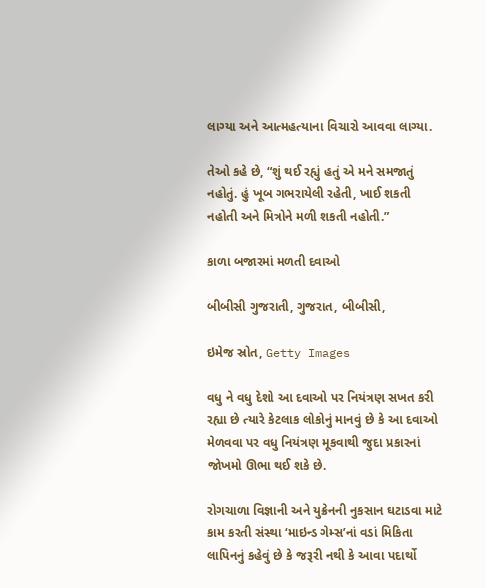લાગ્યા અને આત્મહત્યાના વિચારો આવવા લાગ્યા.

તેઓ કહે છે, “શું થઈ રહ્યું હતું એ મને સમજાતું નહોતું. હું ખૂબ ગભરાયેલી રહેતી, ખાઈ શકતી નહોતી અને મિત્રોને મળી શકતી નહોતી.”

કાળા બજારમાં મળતી દવાઓ

બીબીસી ગુજરાતી, ગુજરાત, બીબીસી,

ઇમેજ સ્રોત, Getty Images

વધુ ને વધુ દેશો આ દવાઓ પર નિયંત્રણ સખત કરી રહ્યા છે ત્યારે કેટલાક લોકોનું માનવું છે કે આ દવાઓ મેળવવા પર વધુ નિયંત્રણ મૂકવાથી જુદા પ્રકારનાં જોખમો ઊભા થઈ શકે છે.

રોગચાળા વિજ્ઞાની અને યુક્રેનની નુકસાન ઘટાડવા માટે કામ કરતી સંસ્થા ‘માઇન્ડ ગેમ્સ’નાં વડાં મિકિતા લાપિનનું કહેવું છે કે જરૂરી નથી કે આવા પદાર્થો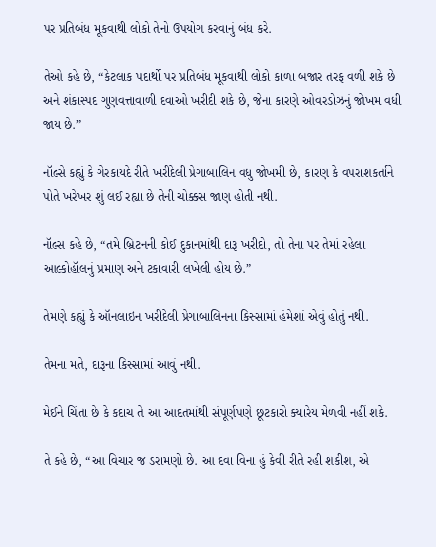પર પ્રતિબંધ મૂકવાથી લોકો તેનો ઉપયોગ કરવાનું બંધ કરે.

તેઓ કહે છે, “કેટલાક પદાર્થો પર પ્રતિબંધ મૂકવાથી લોકો કાળા બજાર તરફ વળી શકે છે અને શંકાસ્પદ ગુણવત્તાવાળી દવાઓ ખરીદી શકે છે, જેના કારણે ઓવરડોઝનું જોખમ વધી જાય છે.”

નૉલ્સે કહ્યું કે ગેરકાયદે રીતે ખરીદેલી પ્રેગાબાલિન વધુ જોખમી છે, કારણ કે વપરાશકર્તાને પોતે ખરેખર શું લઈ રહ્યા છે તેની ચોક્કસ જાણ હોતી નથી.

નૉલ્સ કહે છે, “તમે બ્રિટનની કોઈ દુકાનમાંથી દારૂ ખરીદો, તો તેના પર તેમાં રહેલા આલ્કોહૉલનું પ્રમાણ અને ટકાવારી લખેલી હોય છે.”

તેમણે કહ્યું કે ઑનલાઇન ખરીદેલી પ્રેગાબાલિનના કિસ્સામાં હંમેશાં એવું હોતું નથી.

તેમના મતે, દારૂના કિસ્સામાં આવું નથી.

મેઈને ચિંતા છે કે કદાચ તે આ આદતમાંથી સંપૂર્ણપણે છૂટકારો ક્યારેય મેળવી નહીં શકે.

તે કહે છે, “આ વિચાર જ ડરામણો છે. આ દવા વિના હું કેવી રીતે રહી શકીશ, એ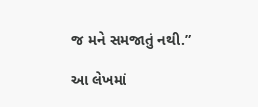જ મને સમજાતું નથી.”

આ લેખમાં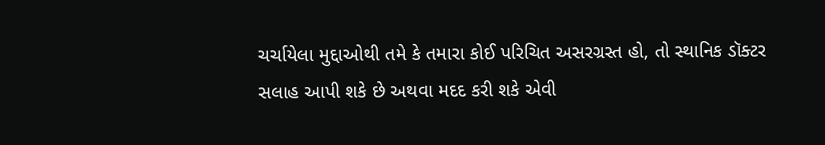ચર્ચાયેલા મુદ્દાઓથી તમે કે તમારા કોઈ પરિચિત અસરગ્રસ્ત હો, તો સ્થાનિક ડૉક્ટર સલાહ આપી શકે છે અથવા મદદ કરી શકે એવી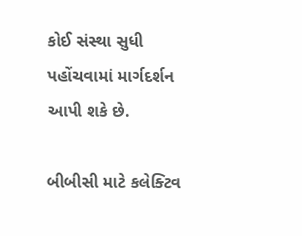કોઈ સંસ્થા સુધી પહોંચવામાં માર્ગદર્શન આપી શકે છે.

બીબીસી માટે કલેક્ટિવ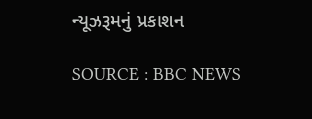ન્યૂઝરૂમનું પ્રકાશન

SOURCE : BBC NEWS